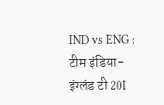IND vs ENG : टीम इंडिया-इंग्लंड टी 20I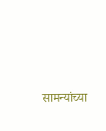सामन्यांच्या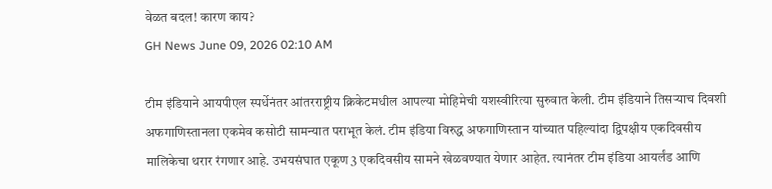वेळत बदल! कारण काय?
GH News June 09, 2026 02:10 AM

टीम इंडियाने आयपीएल स्पर्धेनंतर आंतरराष्ट्रीय क्रिकेटमधील आपल्या मोहिमेची यशस्वीरित्या सुरुवात केली. टीम इंडियाने तिसऱ्याच दिवशी अफगाणिस्तानला एकमेव कसोटी सामन्यात पराभूत केलं. टीम इंडिया विरुद्ध अफगाणिस्तान यांच्यात पहिल्यांदा द्विपक्षीय एकदिवसीय मालिकेचा थरार रंगणार आहे. उभयसंघात एकूण 3 एकदिवसीय सामने खेळवण्यात येणार आहेत. त्यानंतर टीम इंडिया आयर्लंड आणि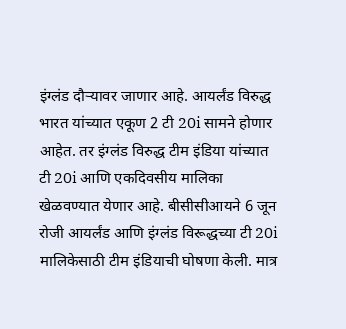इंग्लंड दौऱ्यावर जाणार आहे. आयर्लंड विरुद्ध भारत यांच्यात एकूण 2 टी 20i सामने होणार आहेत. तर इंग्लंड विरुद्ध टीम इंडिया यांच्यात टी 20i आणि एकदिवसीय मालिका खेळवण्यात येणार आहे. बीसीसीआयने 6 जून रोजी आयर्लंड आणि इंग्लंड विरूद्धच्या टी 20i मालिकेसाठी टीम इंडियाची घोषणा केली. मात्र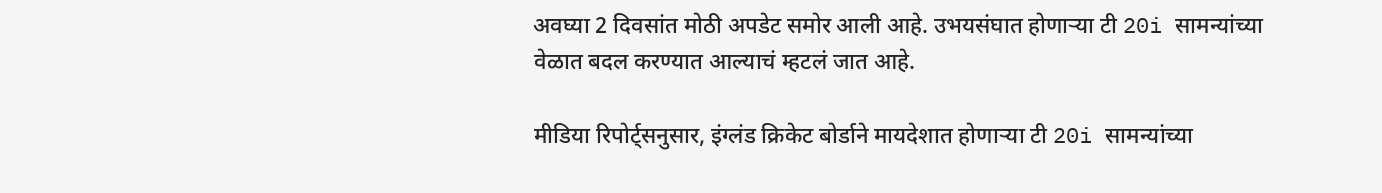अवघ्या 2 दिवसांत मोठी अपडेट समोर आली आहे. उभयसंघात होणाऱ्या टी 20i सामन्यांच्या वेळात बदल करण्यात आल्याचं म्हटलं जात आहे.

मीडिया रिपोर्ट्सनुसार, इंग्लंड क्रिकेट बोर्डाने मायदेशात होणाऱ्या टी 20i सामन्यांच्या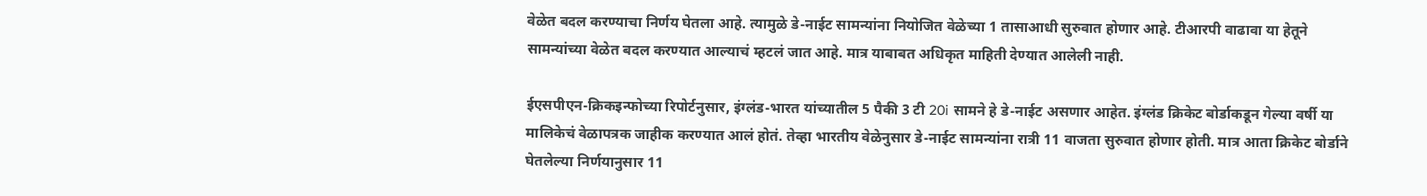वेळेत बदल करण्याचा निर्णय घेतला आहे. त्यामुळे डे-नाईट सामन्यांना नियोजित वेळेच्या 1 तासाआधी सुरुवात होणार आहे. टीआरपी वाढावा या हेतूने सामन्यांच्या वेळेत बदल करण्यात आल्याचं म्हटलं जात आहे. मात्र याबाबत अधिकृत माहिती देण्यात आलेली नाही.

ईएसपीएन-क्रिकइन्फोच्या रिपोर्टनुसार, इंग्लंड-भारत यांच्यातील 5 पैकी 3 टी 20i सामने हे डे-नाईट असणार आहेत. इंग्लंड क्रिकेट बोर्डाकडून गेल्या वर्षी या मालिकेचं वेळापत्रक जाहीक करण्यात आलं होतं. तेव्हा भारतीय वेळेनुसार डे-नाईट सामन्यांना रात्री 11 वाजता सुरुवात होणार होती. मात्र आता क्रिकेट बोर्डाने घेतलेल्या निर्णयानुसार 11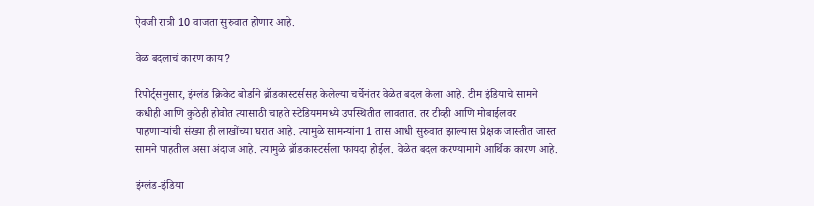ऐवजी रात्री 10 वाजता सुरुवात होणार आहे.

वेळ बदलाचं कारण काय?

रिपोर्ट्सनुसार, इंग्लंड क्रिकेट बोर्डाने ब्रॉडकास्टर्ससह केलेल्या चर्चेनंतर वेळेत बदल केला आहे. टीम इंडियाचे सामने कधीही आणि कुठेही होवोत त्यासाठी चाहते स्टेडियममध्ये उपस्थितीत लावतात. तर टीव्ही आणि मोबाईलवर पाहणाऱ्यांची संख्या ही लाखोंच्या घरात आहे. त्यामुळे सामन्यांना 1 तास आधी सुरुवात झाल्यास प्रेक्षक जास्तीत जास्त सामने पाहतील असा अंदाज आहे. त्यामुळे ब्रॉडकास्टर्सला फायदा होईल. वेळेत बदल करण्यामागे आर्थिक कारण आहे.

इंग्लंड-इंडिया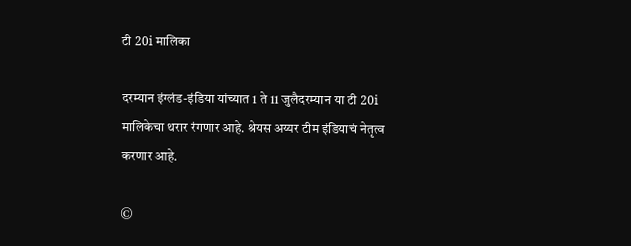टी 20i मालिका

दरम्यान इंग्लंड-इंडिया यांच्यात 1 ते 11 जुलैदरम्यान या टी 20i मालिकेचा थरार रंगणार आहे. श्रेयस अय्यर टीम इंडियाचं नेतृत्व करणार आहे.

©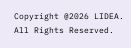Copyright @2026 LIDEA. All Rights Reserved.